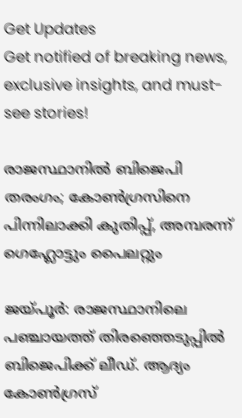Get Updates
Get notified of breaking news, exclusive insights, and must-see stories!

രാജസ്ഥാനില്‍ ബിജെപി തരംഗം; കോണ്‍ഗ്രസിനെ പിന്നിലാക്കി കുതിപ്പ്, അമ്പരന്ന് ഗെഹ്ലോട്ടും പൈലറ്റും

ജയ്പൂര്‍: രാജസ്ഥാനിലെ പഞ്ചായത്ത് തിരഞ്ഞെടുപ്പില്‍ ബിജെപിക്ക് ലീഡ്. ആദ്യം കോണ്‍ഗ്രസ്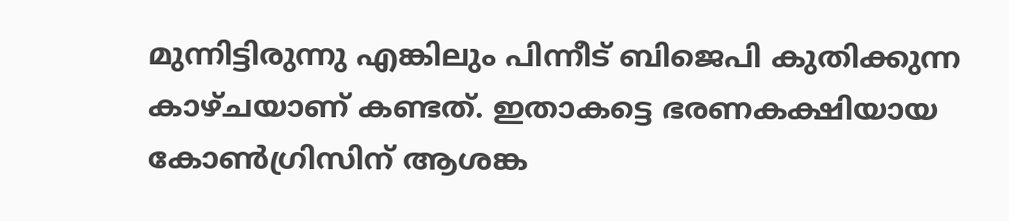മുന്നിട്ടിരുന്നു എങ്കിലും പിന്നീട് ബിജെപി കുതിക്കുന്ന കാഴ്ചയാണ് കണ്ടത്. ഇതാകട്ടെ ഭരണകക്ഷിയായ കോണ്‍ഗ്രിസിന് ആശങ്ക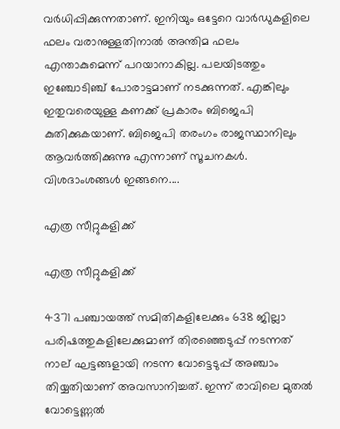വര്‍ധിപ്പിക്കുന്നതാണ്. ഇനിയും ഒട്ടേറെ വാര്‍ഡുകളിലെ ഫലം വരാനുള്ളതിനാല്‍ അന്തിമ ഫലം എന്താകുമെന്ന് പറയാനാകില്ല. പലയിടത്തും ഇഞ്ചോടിഞ്ച് പോരാട്ടമാണ് നടക്കുന്നത്. എങ്കിലും ഇതുവരെയുള്ള കണക്ക് പ്രകാരം ബിജെപി കുതിക്കുകയാണ്. ബിജെപി തരംഗം രാജസ്ഥാനിലും ആവര്‍ത്തിക്കുന്നു എന്നാണ് സൂചനകള്‍. വിശദാംശങ്ങള്‍ ഇങ്ങനെ....

എത്ര സീറ്റുകളിക്ക്

എത്ര സീറ്റുകളിക്ക്

4371 പഞ്ചായത്ത് സമിതികളിലേക്കും 638 ജില്ലാ പരിഷത്തുകളിലേക്കുമാണ് തിരഞ്ഞെടുപ്പ് നടന്നത് നാല് ഘട്ടങ്ങളായി നടന്ന വോട്ടെടുപ്പ് അഞ്ചാം തിയ്യതിയാണ് അവസാനിച്ചത്. ഇന്ന് രാവിലെ മുതല്‍ വോട്ടെണ്ണല്‍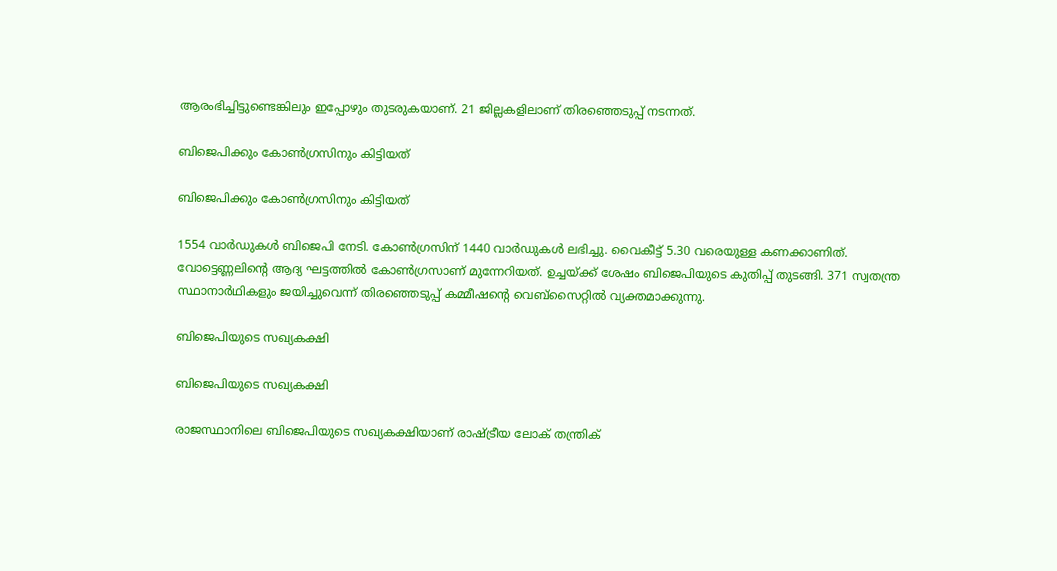ആരംഭിച്ചിട്ടുണ്ടെങ്കിലും ഇപ്പോഴും തുടരുകയാണ്. 21 ജില്ലകളിലാണ് തിരഞ്ഞെടുപ്പ് നടന്നത്.

ബിജെപിക്കും കോണ്‍ഗ്രസിനും കിട്ടിയത്

ബിജെപിക്കും കോണ്‍ഗ്രസിനും കിട്ടിയത്

1554 വാര്‍ഡുകള്‍ ബിജെപി നേടി. കോണ്‍ഗ്രസിന് 1440 വാര്‍ഡുകള്‍ ലഭിച്ചു. വൈകീട്ട് 5.30 വരെയുള്ള കണക്കാണിത്. വോട്ടെണ്ണലിന്റെ ആദ്യ ഘട്ടത്തില്‍ കോണ്‍ഗ്രസാണ് മുന്നേറിയത്. ഉച്ചയ്ക്ക് ശേഷം ബിജെപിയുടെ കുതിപ്പ് തുടങ്ങി. 371 സ്വതന്ത്ര സ്ഥാനാര്‍ഥികളും ജയിച്ചുവെന്ന് തിരഞ്ഞെടുപ്പ് കമ്മീഷന്റെ വെബ്‌സൈറ്റില്‍ വ്യക്തമാക്കുന്നു.

ബിജെപിയുടെ സഖ്യകക്ഷി

ബിജെപിയുടെ സഖ്യകക്ഷി

രാജസ്ഥാനിലെ ബിജെപിയുടെ സഖ്യകക്ഷിയാണ് രാഷ്ട്രീയ ലോക് തന്ത്രിക്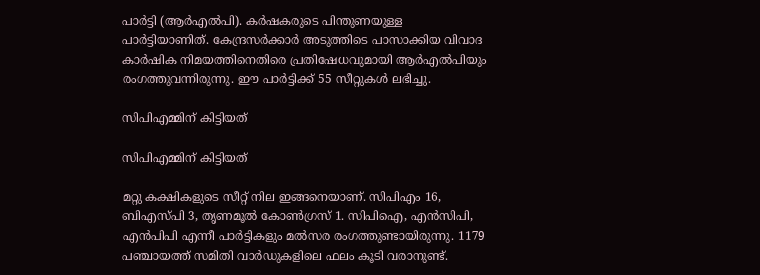പാര്‍ട്ടി (ആര്‍എല്‍പി). കര്‍ഷകരുടെ പിന്തുണയുള്ള പാര്‍ട്ടിയാണിത്. കേന്ദ്രസര്‍ക്കാര്‍ അടുത്തിടെ പാസാക്കിയ വിവാദ കാര്‍ഷിക നിമയത്തിനെതിരെ പ്രതിഷേധവുമായി ആര്‍എല്‍പിയും രംഗത്തുവന്നിരുന്നു. ഈ പാര്‍ട്ടിക്ക് 55 സീറ്റുകള്‍ ലഭിച്ചു.

സിപിഎമ്മിന് കിട്ടിയത്

സിപിഎമ്മിന് കിട്ടിയത്

മറ്റു കക്ഷികളുടെ സീറ്റ് നില ഇങ്ങനെയാണ്. സിപിഎം 16, ബിഎസ്പി 3, തൃണമൂല്‍ കോണ്‍ഗ്രസ് 1. സിപിഐ, എന്‍സിപി, എന്‍പിപി എന്നീ പാര്‍ട്ടികളും മല്‍സര രംഗത്തുണ്ടായിരുന്നു. 1179 പഞ്ചായത്ത് സമിതി വാര്‍ഡുകളിലെ ഫലം കൂടി വരാനുണ്ട്.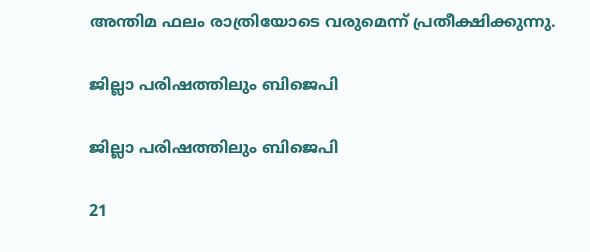അന്തിമ ഫലം രാത്രിയോടെ വരുമെന്ന് പ്രതീക്ഷിക്കുന്നു.

ജില്ലാ പരിഷത്തിലും ബിജെപി

ജില്ലാ പരിഷത്തിലും ബിജെപി

21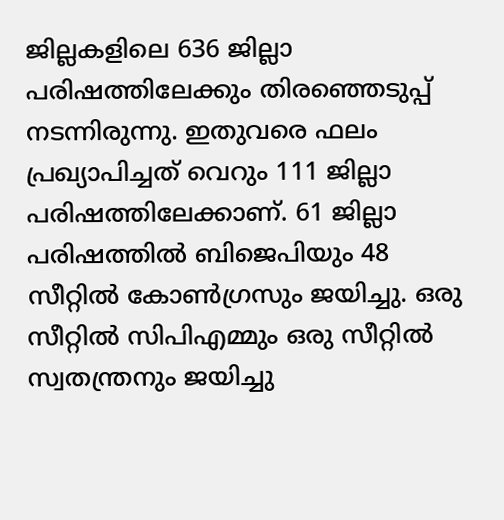ജില്ലകളിലെ 636 ജില്ലാ പരിഷത്തിലേക്കും തിരഞ്ഞെടുപ്പ് നടന്നിരുന്നു. ഇതുവരെ ഫലം പ്രഖ്യാപിച്ചത് വെറും 111 ജില്ലാ പരിഷത്തിലേക്കാണ്. 61 ജില്ലാ പരിഷത്തില്‍ ബിജെപിയും 48 സീറ്റില്‍ കോണ്‍ഗ്രസും ജയിച്ചു. ഒരു സീറ്റില്‍ സിപിഎമ്മും ഒരു സീറ്റില്‍ സ്വതന്ത്രനും ജയിച്ചു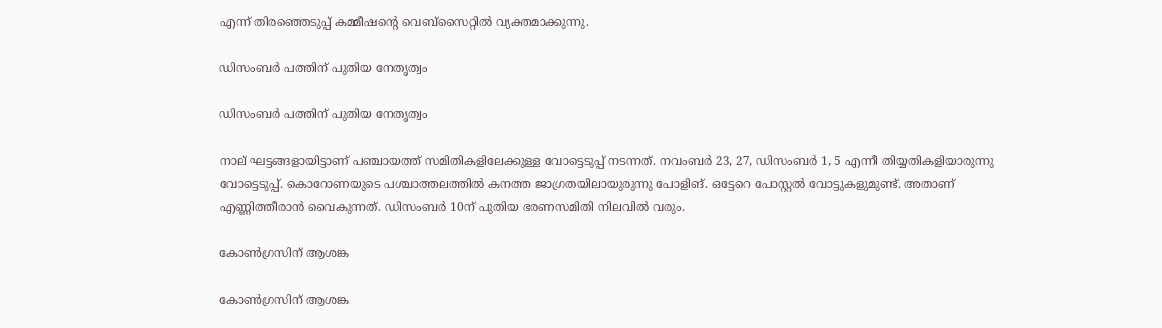എന്ന് തിരഞ്ഞെടുപ്പ് കമ്മീഷന്റെ വെബ്‌സൈറ്റില്‍ വ്യക്തമാക്കുന്നു.

ഡിസംബര്‍ പത്തിന് പുതിയ നേതൃത്വം

ഡിസംബര്‍ പത്തിന് പുതിയ നേതൃത്വം

നാല് ഘട്ടങ്ങളായിട്ടാണ് പഞ്ചായത്ത് സമിതികളിലേക്കുള്ള വോട്ടെടുപ്പ് നടന്നത്. നവംബര്‍ 23, 27, ഡിസംബര്‍ 1, 5 എന്നീ തിയ്യതികളിയാരുന്നു വോട്ടെടുപ്പ്. കൊറോണയുടെ പശ്ചാത്തലത്തില്‍ കനത്ത ജാഗ്രതയിലായുരുന്നു പോളിങ്. ഒട്ടേറെ പോസ്റ്റല്‍ വോട്ടുകളുമുണ്ട്. അതാണ് എണ്ണിത്തീരാന്‍ വൈകുന്നത്. ഡിസംബര്‍ 10ന് പുതിയ ഭരണസമിതി നിലവില്‍ വരും.

കോണ്‍ഗ്രസിന് ആശങ്ക

കോണ്‍ഗ്രസിന് ആശങ്ക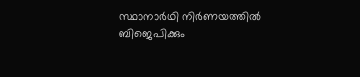സ്ഥാനാര്‍ഥി നിര്‍ണയത്തില്‍ ബിജെപിക്കും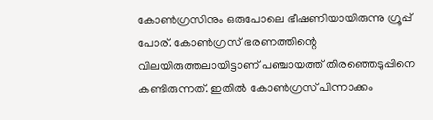കോണ്‍ഗ്രസിനും ഒരുപോലെ ഭീഷണിയായിരുന്നു ഗ്രൂപ്പ് പോര്. കോണ്‍ഗ്രസ് ഭരണത്തിന്റെ വിലയിരുത്തലായിട്ടാണ് പഞ്ചായത്ത് തിരഞ്ഞെടുപ്പിനെ കണ്ടിരുന്നത്. ഇതില്‍ കോണ്‍ഗ്രസ് പിന്നാക്കം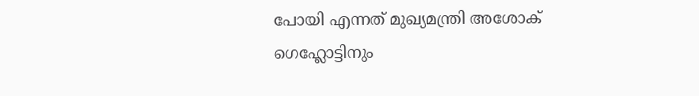പോയി എന്നത് മുഖ്യമന്ത്രി അശോക് ഗെഹ്ലോട്ടിനും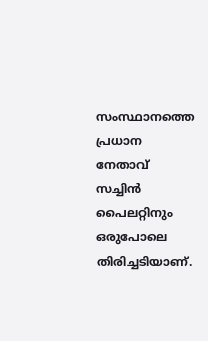സംസ്ഥാനത്തെ പ്രധാന നേതാവ് സച്ചിന്‍ പൈലറ്റിനും ഒരുപോലെ തിരിച്ചടിയാണ്.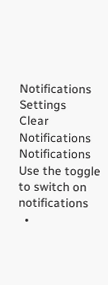Notifications
Settings
Clear Notifications
Notifications
Use the toggle to switch on notifications
  •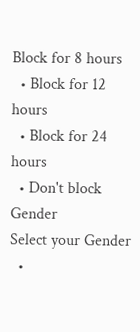Block for 8 hours
  • Block for 12 hours
  • Block for 24 hours
  • Don't block
Gender
Select your Gender
  •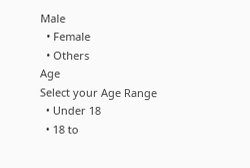Male
  • Female
  • Others
Age
Select your Age Range
  • Under 18
  • 18 to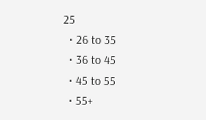25
  • 26 to 35
  • 36 to 45
  • 45 to 55
  • 55+